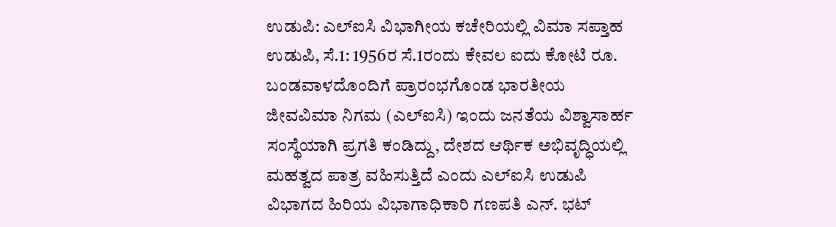ಉಡುಪಿ: ಎಲ್ಐಸಿ ವಿಭಾಗೀಯ ಕಚೇರಿಯಲ್ಲಿ ವಿಮಾ ಸಪ್ತಾಹ
ಉಡುಪಿ, ಸೆ.1: 1956ರ ಸೆ.1ರಂದು ಕೇವಲ ಐದು ಕೋಟಿ ರೂ. ಬಂಡವಾಳದೊಂದಿಗೆ ಪ್ರಾರಂಭಗೊಂಡ ಭಾರತೀಯ ಜೀವವಿಮಾ ನಿಗಮ (ಎಲ್ಐಸಿ) ಇಂದು ಜನತೆಯ ವಿಶ್ವಾಸಾರ್ಹ ಸಂಸ್ಥೆಯಾಗಿ ಪ್ರಗತಿ ಕಂಡಿದ್ದು, ದೇಶದ ಆರ್ಥಿಕ ಅಭಿವೃದ್ಧಿಯಲ್ಲಿ ಮಹತ್ವದ ಪಾತ್ರ ವಹಿಸುತ್ತಿದೆ ಎಂದು ಎಲ್ಐಸಿ ಉಡುಪಿ ವಿಭಾಗದ ಹಿರಿಯ ವಿಭಾಗಾಧಿಕಾರಿ ಗಣಪತಿ ಎನ್. ಭಟ್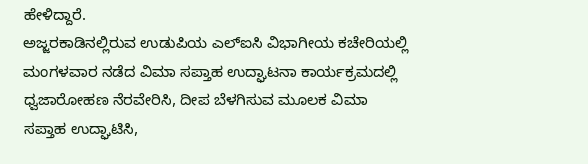ಹೇಳಿದ್ದಾರೆ.
ಅಜ್ಜರಕಾಡಿನಲ್ಲಿರುವ ಉಡುಪಿಯ ಎಲ್ಐಸಿ ವಿಭಾಗೀಯ ಕಚೇರಿಯಲ್ಲಿ ಮಂಗಳವಾರ ನಡೆದ ವಿಮಾ ಸಪ್ತಾಹ ಉದ್ಘಾಟನಾ ಕಾರ್ಯಕ್ರಮದಲ್ಲಿ ಧ್ವಜಾರೋಹಣ ನೆರವೇರಿಸಿ, ದೀಪ ಬೆಳಗಿಸುವ ಮೂಲಕ ವಿಮಾ ಸಪ್ತಾಹ ಉದ್ಘಾಟಿಸಿ,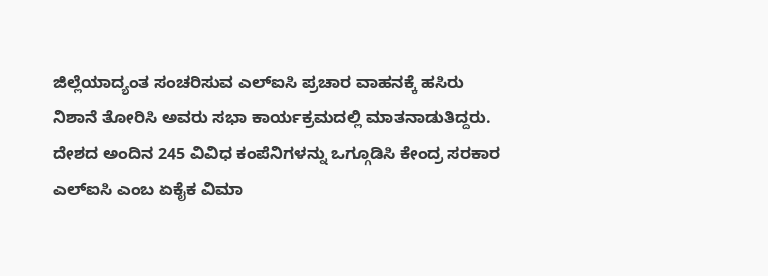ಜಿಲ್ಲೆಯಾದ್ಯಂತ ಸಂಚರಿಸುವ ಎಲ್ಐಸಿ ಪ್ರಚಾರ ವಾಹನಕ್ಕೆ ಹಸಿರು ನಿಶಾನೆ ತೋರಿಸಿ ಅವರು ಸಭಾ ಕಾರ್ಯಕ್ರಮದಲ್ಲಿ ಮಾತನಾಡುತಿದ್ದರು.
ದೇಶದ ಅಂದಿನ 245 ವಿವಿಧ ಕಂಪೆನಿಗಳನ್ನು ಒಗ್ಗೂಡಿಸಿ ಕೇಂದ್ರ ಸರಕಾರ ಎಲ್ಐಸಿ ಎಂಬ ಏಕೈಕ ವಿಮಾ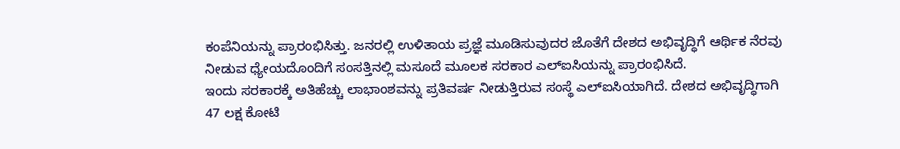ಕಂಪೆನಿಯನ್ನು ಪ್ರಾರಂಭಿಸಿತ್ತು. ಜನರಲ್ಲಿ ಉಳಿತಾಯ ಪ್ರಜ್ಞೆ ಮೂಡಿಸುವುದರ ಜೊತೆಗೆ ದೇಶದ ಅಭಿವೃದ್ಧಿಗೆ ಆರ್ಥಿಕ ನೆರವು ನೀಡುವ ಧ್ಯೇಯದೊಂದಿಗೆ ಸಂಸತ್ತಿನಲ್ಲಿ ಮಸೂದೆ ಮೂಲಕ ಸರಕಾರ ಎಲ್ಐಸಿಯನ್ನು ಪ್ರಾರಂಭಿಸಿದೆ.
ಇಂದು ಸರಕಾರಕ್ಕೆ ಅತಿಹೆಚ್ಚು ಲಾಭಾಂಶವನ್ನು ಪ್ರತಿವರ್ಷ ನೀಡುತ್ತಿರುವ ಸಂಸ್ಥೆ ಎಲ್ಐಸಿಯಾಗಿದೆ. ದೇಶದ ಅಭಿವೃದ್ಧಿಗಾಗಿ 47 ಲಕ್ಷ ಕೋಟಿ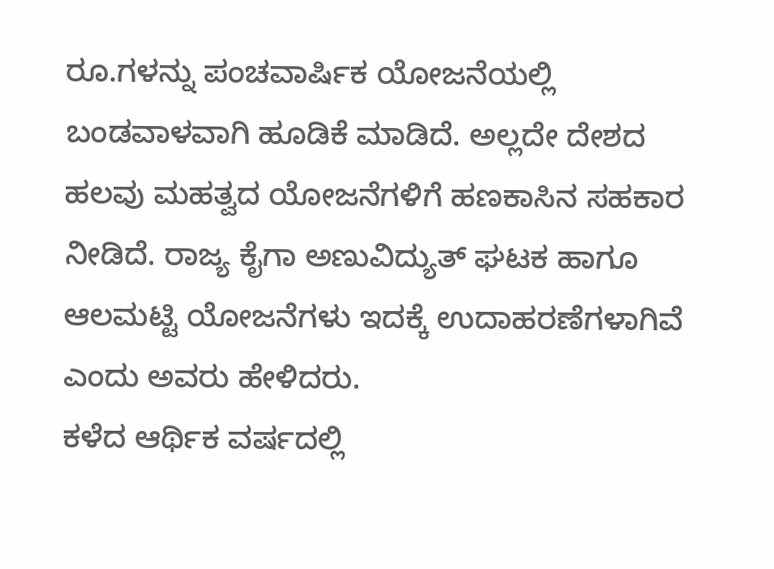ರೂ.ಗಳನ್ನು ಪಂಚವಾರ್ಷಿಕ ಯೋಜನೆಯಲ್ಲಿ ಬಂಡವಾಳವಾಗಿ ಹೂಡಿಕೆ ಮಾಡಿದೆ. ಅಲ್ಲದೇ ದೇಶದ ಹಲವು ಮಹತ್ವದ ಯೋಜನೆಗಳಿಗೆ ಹಣಕಾಸಿನ ಸಹಕಾರ ನೀಡಿದೆ. ರಾಜ್ಯ ಕೈಗಾ ಅಣುವಿದ್ಯುತ್ ಘಟಕ ಹಾಗೂ ಆಲಮಟ್ಟಿ ಯೋಜನೆಗಳು ಇದಕ್ಕೆ ಉದಾಹರಣೆಗಳಾಗಿವೆ ಎಂದು ಅವರು ಹೇಳಿದರು.
ಕಳೆದ ಆರ್ಥಿಕ ವರ್ಷದಲ್ಲಿ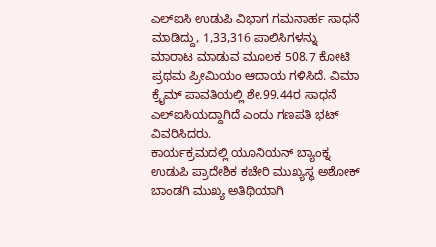ಎಲ್ಐಸಿ ಉಡುಪಿ ವಿಭಾಗ ಗಮನಾರ್ಹ ಸಾಧನೆ ಮಾಡಿದ್ದು, 1,33,316 ಪಾಲಿಸಿಗಳನ್ನು ಮಾರಾಟ ಮಾಡುವ ಮೂಲಕ 508.7 ಕೋಟಿ ಪ್ರಥಮ ಪ್ರೀಮಿಯಂ ಆದಾಯ ಗಳಿಸಿದೆ. ವಿಮಾ ಕ್ರೈಮ್ ಪಾವತಿಯಲ್ಲಿ ಶೇ.99.44ರ ಸಾಧನೆ ಎಲ್ಐಸಿಯದ್ದಾಗಿದೆ ಎಂದು ಗಣಪತಿ ಭಟ್ ವಿವರಿಸಿದರು.
ಕಾರ್ಯಕ್ರಮದಲ್ಲಿ ಯೂನಿಯನ್ ಬ್ಯಾಂಕ್ನ ಉಡುಪಿ ಪ್ರಾದೇಶಿಕ ಕಚೇರಿ ಮುಖ್ಯಸ್ಥ ಅಶೋಕ್ ಬಾಂಡಗಿ ಮುಖ್ಯ ಅತಿಥಿಯಾಗಿ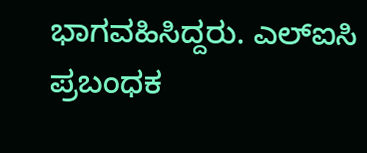ಭಾಗವಹಿಸಿದ್ದರು. ಎಲ್ಐಸಿ ಪ್ರಬಂಧಕ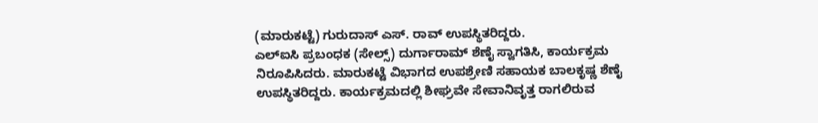(ಮಾರುಕಟ್ಟೆ) ಗುರುದಾಸ್ ಎಸ್. ರಾವ್ ಉಪಸ್ಥಿತರಿದ್ದರು.
ಎಲ್ಐಸಿ ಪ್ರಬಂಧಕ (ಸೇಲ್ಸ್) ದುರ್ಗಾರಾಮ್ ಶೆಣೈ ಸ್ವಾಗತಿಸಿ, ಕಾರ್ಯಕ್ರಮ ನಿರೂಪಿಸಿದರು. ಮಾರುಕಟ್ಟೆ ವಿಭಾಗದ ಉಪಶ್ರೇಣಿ ಸಹಾಯಕ ಬಾಲಕೃಷ್ಣ ಶೆಣೈ ಉಪಸ್ಥಿತರಿದ್ದರು. ಕಾರ್ಯಕ್ರಮದಲ್ಲಿ ಶೀಘ್ರವೇ ಸೇವಾನಿವೃತ್ತ ರಾಗಲಿರುವ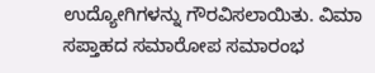ಉದ್ಯೋಗಿಗಳನ್ನು ಗೌರವಿಸಲಾಯಿತು. ವಿಮಾ ಸಪ್ತಾಹದ ಸಮಾರೋಪ ಸಮಾರಂಭ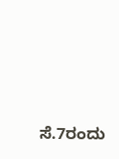ಸೆ.7ರಂದು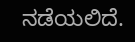ನಡೆಯಲಿದೆ.